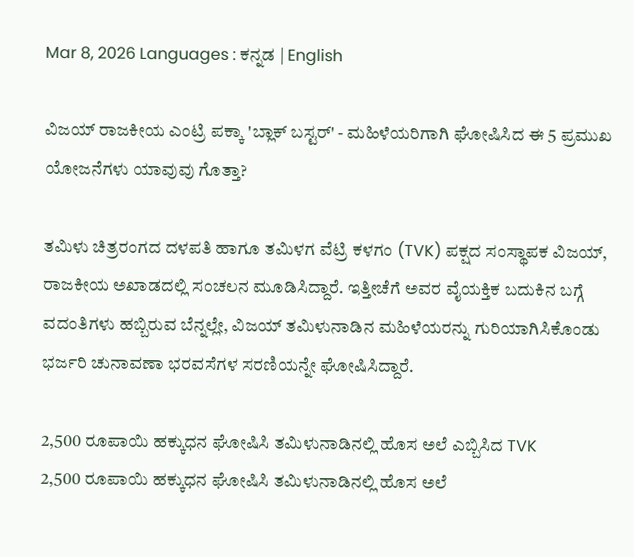Mar 8, 2026 Languages : ಕನ್ನಡ | English

ವಿಜಯ್ ರಾಜಕೀಯ ಎಂಟ್ರಿ ಪಕ್ಕಾ 'ಬ್ಲಾಕ್ ಬಸ್ಟರ್' - ಮಹಿಳೆಯರಿಗಾಗಿ ಘೋಷಿಸಿದ ಈ 5 ಪ್ರಮುಖ ಯೋಜನೆಗಳು ಯಾವುವು ಗೊತ್ತಾ?

ತಮಿಳು ಚಿತ್ರರಂಗದ ದಳಪತಿ ಹಾಗೂ ತಮಿಳಗ ವೆಟ್ರಿ ಕಳಗಂ (TVK) ಪಕ್ಷದ ಸಂಸ್ಥಾಪಕ ವಿಜಯ್, ರಾಜಕೀಯ ಅಖಾಡದಲ್ಲಿ ಸಂಚಲನ ಮೂಡಿಸಿದ್ದಾರೆ. ಇತ್ತೀಚೆಗೆ ಅವರ ವೈಯಕ್ತಿಕ ಬದುಕಿನ ಬಗ್ಗೆ ವದಂತಿಗಳು ಹಬ್ಬಿರುವ ಬೆನ್ನಲ್ಲೇ, ವಿಜಯ್ ತಮಿಳುನಾಡಿನ ಮಹಿಳೆಯರನ್ನು ಗುರಿಯಾಗಿಸಿಕೊಂಡು ಭರ್ಜರಿ ಚುನಾವಣಾ ಭರವಸೆಗಳ ಸರಣಿಯನ್ನೇ ಘೋಷಿಸಿದ್ದಾರೆ.

2,500 ರೂಪಾಯಿ ಹಕ್ಕುಧನ ಘೋಷಿಸಿ ತಮಿಳುನಾಡಿನಲ್ಲಿ ಹೊಸ ಅಲೆ ಎಬ್ಬಿಸಿದ TVK
2,500 ರೂಪಾಯಿ ಹಕ್ಕುಧನ ಘೋಷಿಸಿ ತಮಿಳುನಾಡಿನಲ್ಲಿ ಹೊಸ ಅಲೆ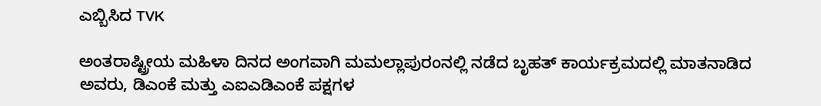ಎಬ್ಬಿಸಿದ TVK

ಅಂತರಾಷ್ಟ್ರೀಯ ಮಹಿಳಾ ದಿನದ ಅಂಗವಾಗಿ ಮಮಲ್ಲಾಪುರಂನಲ್ಲಿ ನಡೆದ ಬೃಹತ್ ಕಾರ್ಯಕ್ರಮದಲ್ಲಿ ಮಾತನಾಡಿದ ಅವರು, ಡಿಎಂಕೆ ಮತ್ತು ಎಐಎಡಿಎಂಕೆ ಪಕ್ಷಗಳ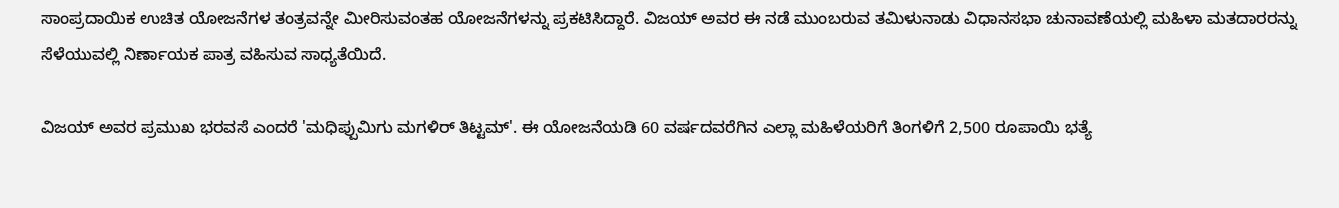ಸಾಂಪ್ರದಾಯಿಕ ಉಚಿತ ಯೋಜನೆಗಳ ತಂತ್ರವನ್ನೇ ಮೀರಿಸುವಂತಹ ಯೋಜನೆಗಳನ್ನು ಪ್ರಕಟಿಸಿದ್ದಾರೆ. ವಿಜಯ್ ಅವರ ಈ ನಡೆ ಮುಂಬರುವ ತಮಿಳುನಾಡು ವಿಧಾನಸಭಾ ಚುನಾವಣೆಯಲ್ಲಿ ಮಹಿಳಾ ಮತದಾರರನ್ನು ಸೆಳೆಯುವಲ್ಲಿ ನಿರ್ಣಾಯಕ ಪಾತ್ರ ವಹಿಸುವ ಸಾಧ್ಯತೆಯಿದೆ.

ವಿಜಯ್ ಅವರ ಪ್ರಮುಖ ಭರವಸೆ ಎಂದರೆ 'ಮಧಿಪ್ಪುಮಿಗು ಮಗಳಿರ್ ತಿಟ್ಟಮ್'. ಈ ಯೋಜನೆಯಡಿ 60 ವರ್ಷದವರೆಗಿನ ಎಲ್ಲಾ ಮಹಿಳೆಯರಿಗೆ ತಿಂಗಳಿಗೆ 2,500 ರೂಪಾಯಿ ಭತ್ಯೆ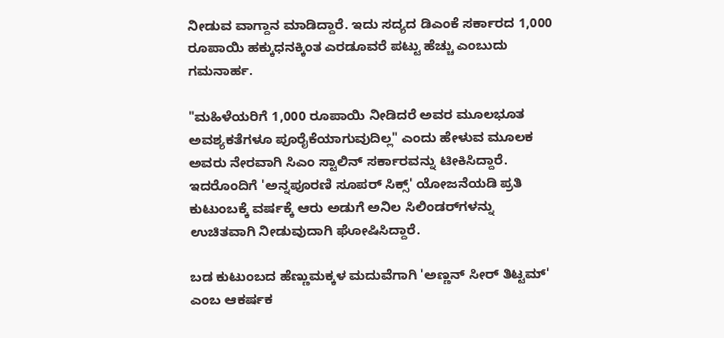ನೀಡುವ ವಾಗ್ದಾನ ಮಾಡಿದ್ದಾರೆ. ಇದು ಸದ್ಯದ ಡಿಎಂಕೆ ಸರ್ಕಾರದ 1,000 ರೂಪಾಯಿ ಹಕ್ಕುಧನಕ್ಕಿಂತ ಎರಡೂವರೆ ಪಟ್ಟು ಹೆಚ್ಚು ಎಂಬುದು ಗಮನಾರ್ಹ.

"ಮಹಿಳೆಯರಿಗೆ 1,000 ರೂಪಾಯಿ ನೀಡಿದರೆ ಅವರ ಮೂಲಭೂತ ಅವಶ್ಯಕತೆಗಳೂ ಪೂರೈಕೆಯಾಗುವುದಿಲ್ಲ" ಎಂದು ಹೇಳುವ ಮೂಲಕ ಅವರು ನೇರವಾಗಿ ಸಿಎಂ ಸ್ಟಾಲಿನ್ ಸರ್ಕಾರವನ್ನು ಟೀಕಿಸಿದ್ದಾರೆ. ಇದರೊಂದಿಗೆ 'ಅನ್ನಪೂರಣಿ ಸೂಪರ್ ಸಿಕ್ಸ್' ಯೋಜನೆಯಡಿ ಪ್ರತಿ ಕುಟುಂಬಕ್ಕೆ ವರ್ಷಕ್ಕೆ ಆರು ಅಡುಗೆ ಅನಿಲ ಸಿಲಿಂಡರ್‌ಗಳನ್ನು ಉಚಿತವಾಗಿ ನೀಡುವುದಾಗಿ ಘೋಷಿಸಿದ್ದಾರೆ.

ಬಡ ಕುಟುಂಬದ ಹೆಣ್ಣುಮಕ್ಕಳ ಮದುವೆಗಾಗಿ 'ಅಣ್ಣನ್ ಸೀರ್ ತಿಟ್ಟಮ್' ಎಂಬ ಆಕರ್ಷಕ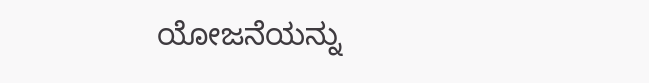ಯೋಜನೆಯನ್ನು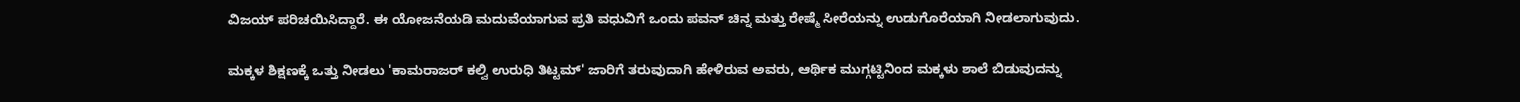ವಿಜಯ್ ಪರಿಚಯಿಸಿದ್ದಾರೆ. ಈ ಯೋಜನೆಯಡಿ ಮದುವೆಯಾಗುವ ಪ್ರತಿ ವಧುವಿಗೆ ಒಂದು ಪವನ್ ಚಿನ್ನ ಮತ್ತು ರೇಷ್ಮೆ ಸೀರೆಯನ್ನು ಉಡುಗೊರೆಯಾಗಿ ನೀಡಲಾಗುವುದು.

ಮಕ್ಕಳ ಶಿಕ್ಷಣಕ್ಕೆ ಒತ್ತು ನೀಡಲು 'ಕಾಮರಾಜರ್ ಕಲ್ವಿ ಉರುಧಿ ತಿಟ್ಟಮ್' ಜಾರಿಗೆ ತರುವುದಾಗಿ ಹೇಳಿರುವ ಅವರು, ಆರ್ಥಿಕ ಮುಗ್ಗಟ್ಟಿನಿಂದ ಮಕ್ಕಳು ಶಾಲೆ ಬಿಡುವುದನ್ನು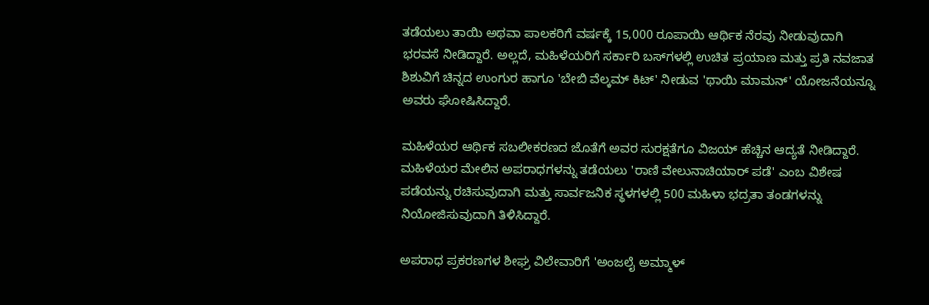ತಡೆಯಲು ತಾಯಿ ಅಥವಾ ಪಾಲಕರಿಗೆ ವರ್ಷಕ್ಕೆ 15,000 ರೂಪಾಯಿ ಆರ್ಥಿಕ ನೆರವು ನೀಡುವುದಾಗಿ ಭರವಸೆ ನೀಡಿದ್ದಾರೆ. ಅಲ್ಲದೆ, ಮಹಿಳೆಯರಿಗೆ ಸರ್ಕಾರಿ ಬಸ್‌ಗಳಲ್ಲಿ ಉಚಿತ ಪ್ರಯಾಣ ಮತ್ತು ಪ್ರತಿ ನವಜಾತ ಶಿಶುವಿಗೆ ಚಿನ್ನದ ಉಂಗುರ ಹಾಗೂ 'ಬೇಬಿ ವೆಲ್ಕಮ್ ಕಿಟ್' ನೀಡುವ 'ಥಾಯಿ ಮಾಮನ್' ಯೋಜನೆಯನ್ನೂ ಅವರು ಘೋಷಿಸಿದ್ದಾರೆ.

ಮಹಿಳೆಯರ ಆರ್ಥಿಕ ಸಬಲೀಕರಣದ ಜೊತೆಗೆ ಅವರ ಸುರಕ್ಷತೆಗೂ ವಿಜಯ್ ಹೆಚ್ಚಿನ ಆದ್ಯತೆ ನೀಡಿದ್ದಾರೆ. ಮಹಿಳೆಯರ ಮೇಲಿನ ಅಪರಾಧಗಳನ್ನು ತಡೆಯಲು 'ರಾಣಿ ವೇಲುನಾಚಿಯಾರ್ ಪಡೆ' ಎಂಬ ವಿಶೇಷ ಪಡೆಯನ್ನು ರಚಿಸುವುದಾಗಿ ಮತ್ತು ಸಾರ್ವಜನಿಕ ಸ್ಥಳಗಳಲ್ಲಿ 500 ಮಹಿಳಾ ಭದ್ರತಾ ತಂಡಗಳನ್ನು ನಿಯೋಜಿಸುವುದಾಗಿ ತಿಳಿಸಿದ್ದಾರೆ.

ಅಪರಾಧ ಪ್ರಕರಣಗಳ ಶೀಘ್ರ ವಿಲೇವಾರಿಗೆ 'ಅಂಜಲೈ ಅಮ್ಮಾಳ್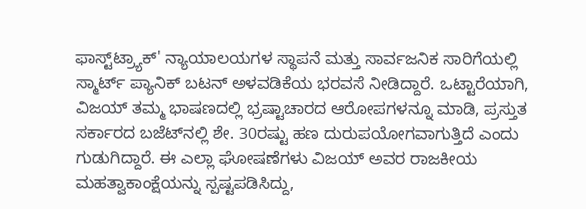ಫಾಸ್ಟ್‌ಟ್ರ್ಯಾಕ್' ನ್ಯಾಯಾಲಯಗಳ ಸ್ಥಾಪನೆ ಮತ್ತು ಸಾರ್ವಜನಿಕ ಸಾರಿಗೆಯಲ್ಲಿ ಸ್ಮಾರ್ಟ್ ಪ್ಯಾನಿಕ್ ಬಟನ್ ಅಳವಡಿಕೆಯ ಭರವಸೆ ನೀಡಿದ್ದಾರೆ. ಒಟ್ಟಾರೆಯಾಗಿ, ವಿಜಯ್ ತಮ್ಮ ಭಾಷಣದಲ್ಲಿ ಭ್ರಷ್ಟಾಚಾರದ ಆರೋಪಗಳನ್ನೂ ಮಾಡಿ, ಪ್ರಸ್ತುತ ಸರ್ಕಾರದ ಬಜೆಟ್‌ನಲ್ಲಿ ಶೇ. 30ರಷ್ಟು ಹಣ ದುರುಪಯೋಗವಾಗುತ್ತಿದೆ ಎಂದು ಗುಡುಗಿದ್ದಾರೆ. ಈ ಎಲ್ಲಾ ಘೋಷಣೆಗಳು ವಿಜಯ್ ಅವರ ರಾಜಕೀಯ ಮಹತ್ವಾಕಾಂಕ್ಷೆಯನ್ನು ಸ್ಪಷ್ಟಪಡಿಸಿದ್ದು,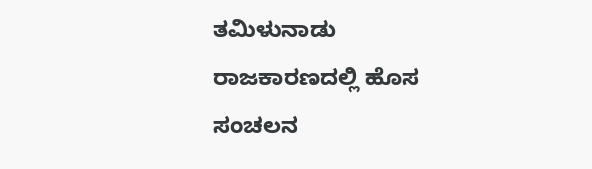ತಮಿಳುನಾಡು ರಾಜಕಾರಣದಲ್ಲಿ ಹೊಸ ಸಂಚಲನ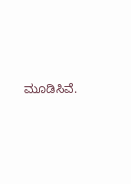ಮೂಡಿಸಿವೆ.